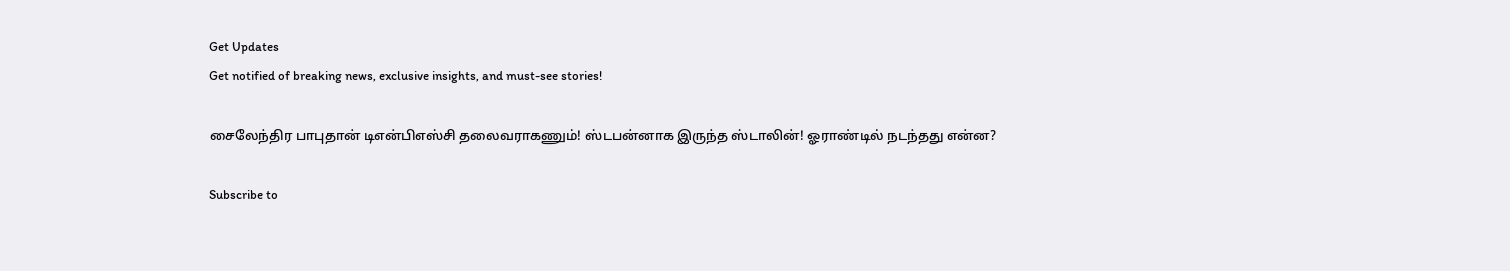Get Updates
Get notified of breaking news, exclusive insights, and must-see stories!

சைலேந்திர பாபுதான் டிஎன்பிஎஸ்சி தலைவராகணும்! ஸ்டபன்னாக இருந்த ஸ்டாலின்! ஓராண்டில் நடந்தது என்ன?

Subscribe to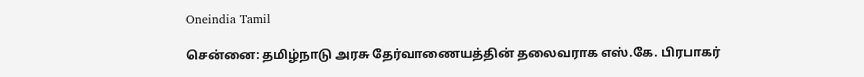Oneindia Tamil

சென்னை: தமிழ்நாடு அரசு தேர்வாணையத்தின் தலைவராக எஸ்.கே. பிரபாகர்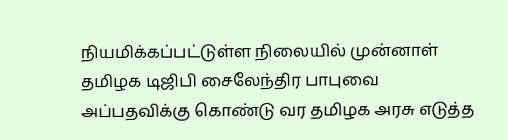நியமிக்கப்பட்டுள்ள நிலையில் முன்னாள் தமிழக டிஜிபி சைலேந்திர பாபுவை அப்பதவிக்கு கொண்டு வர தமிழக அரசு எடுத்த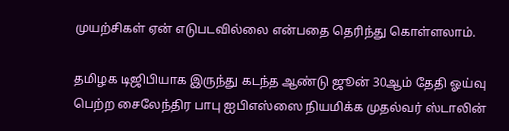முயற்சிகள் ஏன் எடுபடவில்லை என்பதை தெரிந்து கொள்ளலாம்.

தமிழக டிஜிபியாக இருந்து கடந்த ஆண்டு ஜூன் 30ஆம் தேதி ஓய்வு பெற்ற சைலேந்திர பாபு ஐபிஎஸ்ஸை நியமிக்க முதல்வர் ஸ்டாலின்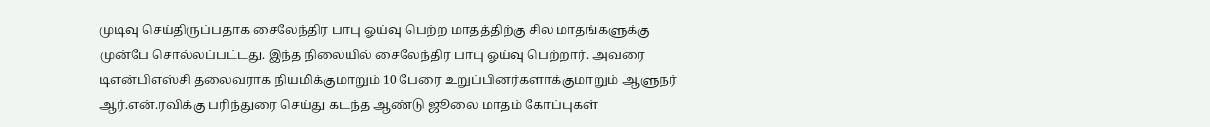முடிவு செய்திருப்பதாக சைலேந்திர பாபு ஓய்வு பெற்ற மாதத்திற்கு சில மாதங்களுக்கு முன்பே சொல்லப்பட்டது. இந்த நிலையில் சைலேந்திர பாபு ஓய்வு பெற்றார். அவரை டிஎன்பிஎஸ்சி தலைவராக நியமிக்குமாறும் 10 பேரை உறுப்பினர்களாக்குமாறும் ஆளுநர் ஆர்.என்.ரவிக்கு பரிந்துரை செய்து கடந்த ஆண்டு ஜூலை மாதம் கோப்புகள்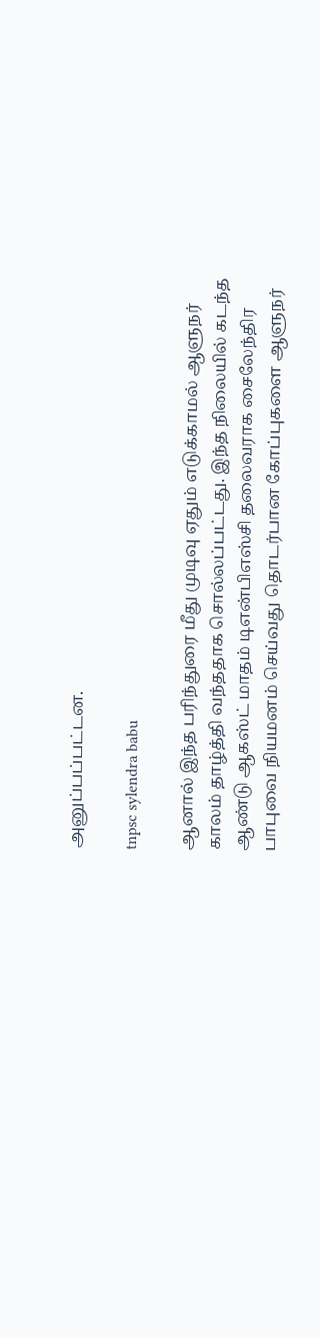அனுப்பப்பட்டன.

tnpsc sylendra babu

ஆனால் இந்த பரிந்துரை மீது முடிவு ஏதும் எடுக்காமல் ஆளுநர் காலம் தாழ்த்தி வந்ததாக சொல்லப்பட்டது. இந்த நிலையில் கடந்த ஆண்டு ஆகஸ்ட் மாதம் டிஎன்பிஎஸ்சி தலைவராக சைலேந்திர பாபுவை நியமனம் செய்வது தொடர்பான கோப்புகளை ஆளுநர்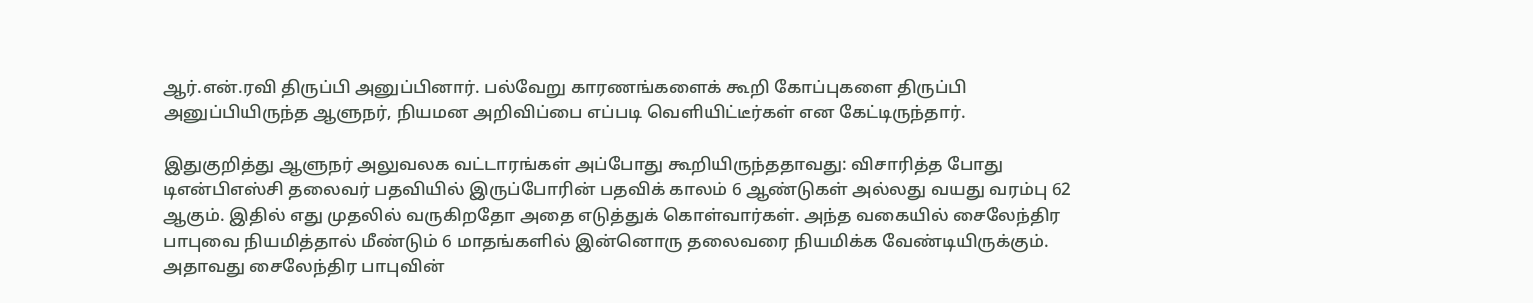ஆர்.என்.ரவி திருப்பி அனுப்பினார். பல்வேறு காரணங்களைக் கூறி கோப்புகளை திருப்பி அனுப்பியிருந்த ஆளுநர், நியமன அறிவிப்பை எப்படி வெளியிட்டீர்கள் என கேட்டிருந்தார்.

இதுகுறித்து ஆளுநர் அலுவலக வட்டாரங்கள் அப்போது கூறியிருந்ததாவது: விசாரித்த போது டிஎன்பிஎஸ்சி தலைவர் பதவியில் இருப்போரின் பதவிக் காலம் 6 ஆண்டுகள் அல்லது வயது வரம்பு 62 ஆகும். இதில் எது முதலில் வருகிறதோ அதை எடுத்துக் கொள்வார்கள். அந்த வகையில் சைலேந்திர பாபுவை நியமித்தால் மீண்டும் 6 மாதங்களில் இன்னொரு தலைவரை நியமிக்க வேண்டியிருக்கும். அதாவது சைலேந்திர பாபுவின்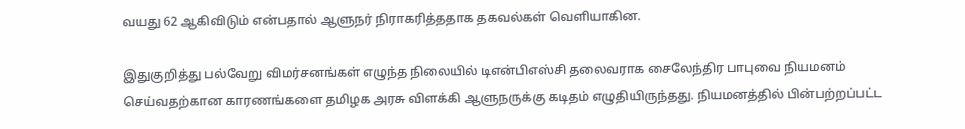வயது 62 ஆகிவிடும் என்பதால் ஆளுநர் நிராகரித்ததாக தகவல்கள் வெளியாகின.

இதுகுறித்து பல்வேறு விமர்சனங்கள் எழுந்த நிலையில் டிஎன்பிஎஸ்சி தலைவராக சைலேந்திர பாபுவை நியமனம் செய்வதற்கான காரணங்களை தமிழக அரசு விளக்கி ஆளுநருக்கு கடிதம் எழுதியிருந்தது. நியமனத்தில் பின்பற்றப்பட்ட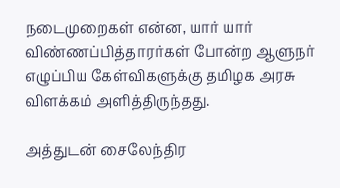நடைமுறைகள் என்ன, யார் யார் விண்ணப்பித்தாரர்கள் போன்ற ஆளுநர் எழுப்பிய கேள்விகளுக்கு தமிழக அரசு விளக்கம் அளித்திருந்தது.

அத்துடன் சைலேந்திர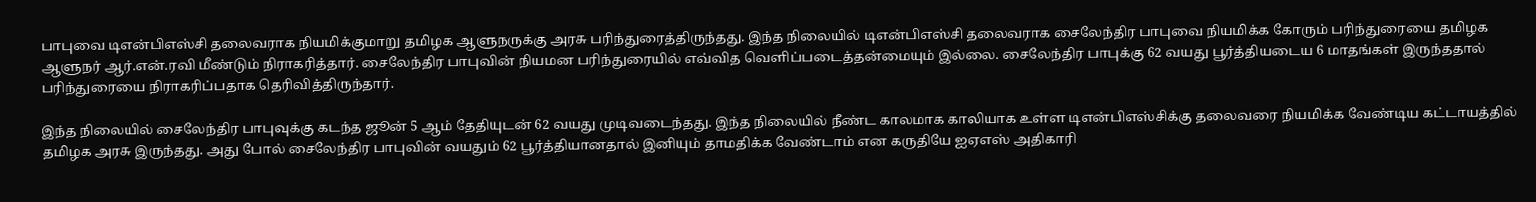பாபுவை டிஎன்பிஎஸ்சி தலைவராக நியமிக்குமாறு தமிழக ஆளுநருக்கு அரசு பரிந்துரைத்திருந்தது. இந்த நிலையில் டிஎன்பிஎஸ்சி தலைவராக சைலேந்திர பாபுவை நியமிக்க கோரும் பரிந்துரையை தமிழக ஆளுநர் ஆர்.என்.ரவி மீண்டும் நிராகரித்தார். சைலேந்திர பாபுவின் நியமன பரிந்துரையில் எவ்வித வெளிப்படைத்தன்மையும் இல்லை. சைலேந்திர பாபுக்கு 62 வயது பூர்த்தியடைய 6 மாதங்கள் இருந்ததால் பரிந்துரையை நிராகரிப்பதாக தெரிவித்திருந்தார்.

இந்த நிலையில் சைலேந்திர பாபுவுக்கு கடந்த ஜூன் 5 ஆம் தேதியுடன் 62 வயது முடிவடைந்தது. இந்த நிலையில் நீண்ட காலமாக காலியாக உள்ள டிஎன்பிஎஸ்சிக்கு தலைவரை நியமிக்க வேண்டிய கட்டாயத்தில் தமிழக அரசு இருந்தது. அது போல் சைலேந்திர பாபுவின் வயதும் 62 பூர்த்தியானதால் இனியும் தாமதிக்க வேண்டாம் என கருதியே ஐஏஎஸ் அதிகாரி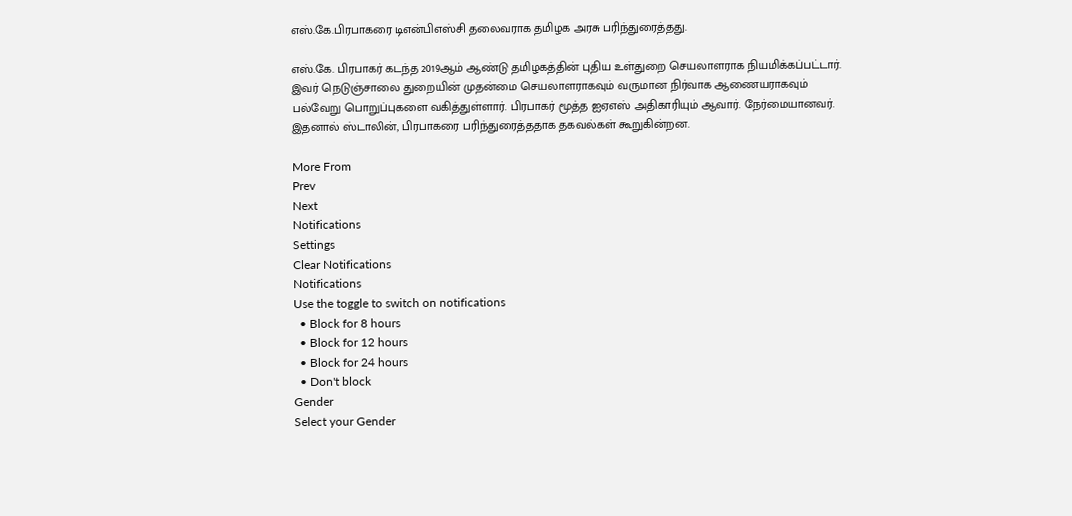எஸ்.கே.பிரபாகரை டிஎன்பிஎஸ்சி தலைவராக தமிழக அரசு பரிந்துரைத்தது.

எஸ்.கே. பிரபாகர் கடந்த 2019ஆம் ஆண்டு தமிழகத்தின் புதிய உள்துறை செயலாளராக நியமிக்கப்பட்டார். இவர் நெடுஞ்சாலை துறையின் முதன்மை செயலாளராகவும் வருமான நிர்வாக ஆணையராகவும் பல்வேறு பொறுப்புகளை வகித்துள்ளார். பிரபாகர் மூத்த ஐஏஎஸ் அதிகாரியும் ஆவார். நேர்மையானவர். இதனால் ஸ்டாலின், பிரபாகரை பரிந்துரைத்ததாக தகவல்கள் கூறுகின்றன.

More From
Prev
Next
Notifications
Settings
Clear Notifications
Notifications
Use the toggle to switch on notifications
  • Block for 8 hours
  • Block for 12 hours
  • Block for 24 hours
  • Don't block
Gender
Select your Gender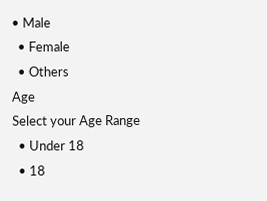• Male
  • Female
  • Others
Age
Select your Age Range
  • Under 18
  • 18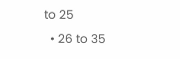to 25
  • 26 to 35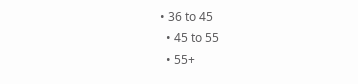• 36 to 45
  • 45 to 55
  • 55+